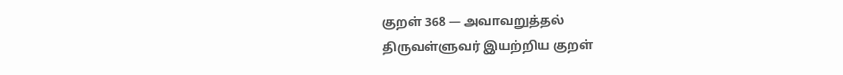குறள் 368 — அவாவறுத்தல்
திருவள்ளுவர் இயற்றிய குறள்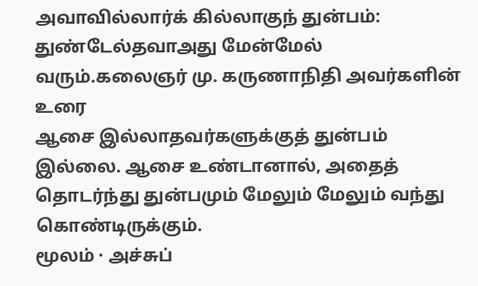அவாவில்லார்க் கில்லாகுந் துன்பம்: துண்டேல்தவாஅது மேன்மேல் வரும்.கலைஞர் மு. கருணாநிதி அவர்களின் உரை
ஆசை இல்லாதவர்களுக்குத் துன்பம் இல்லை. ஆசை உண்டானால், அதைத் தொடர்ந்து துன்பமும் மேலும் மேலும் வந்து கொண்டிருக்கும்.
மூலம் · அச்சுப்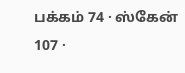பக்கம் 74 · ஸ்கேன் 107 ·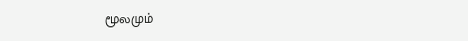மூலமும்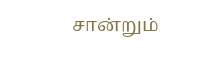சான்றும்